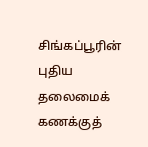சிங்கப்பூரின் புதிய தலைமைக் கணக்குத்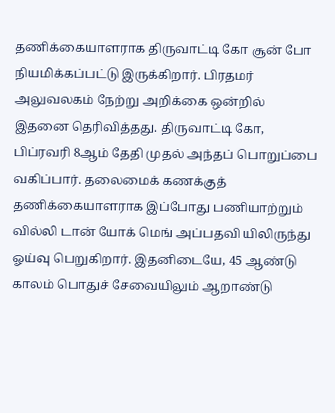தணிக்கையாளராக திருவாட்டி கோ சூன் போ நியமிக்கப்பட்டு இருக்கிறார். பிரதமர் அலுவலகம் நேற்று அறிக்கை ஒன்றில் இதனை தெரிவித்தது. திருவாட்டி கோ, பிப்ரவரி 8ஆம் தேதி முதல் அந்தப் பொறுப்பை வகிப்பார். தலைமைக் கணக்குத் தணிக்கையாளராக இப்போது பணியாற்றும் வில்லி டான் யோக் மெங் அப்பதவி யிலிருந்து ஓய்வு பெறுகிறார். இதனிடையே, 45 ஆண்டு காலம் பொதுச் சேவையிலும் ஆறாண்டு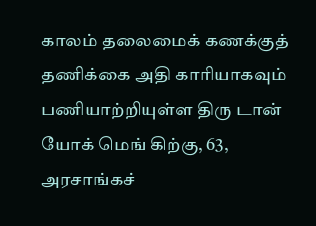காலம் தலைமைக் கணக்குத் தணிக்கை அதி காரியாகவும் பணியாற்றியுள்ள திரு டான் யோக் மெங் கிற்கு, 63, அரசாங்கச்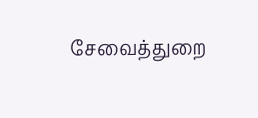சேவைத்துறை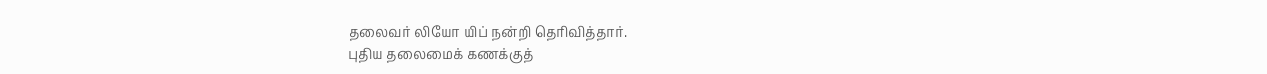தலைவர் லியோ யிப் நன்றி தெரிவித்தார்.
புதிய தலைமைக் கணக்குத்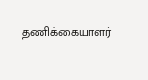தணிக்கையாளர்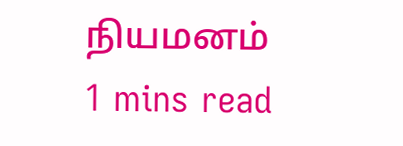நியமனம்
1 mins read